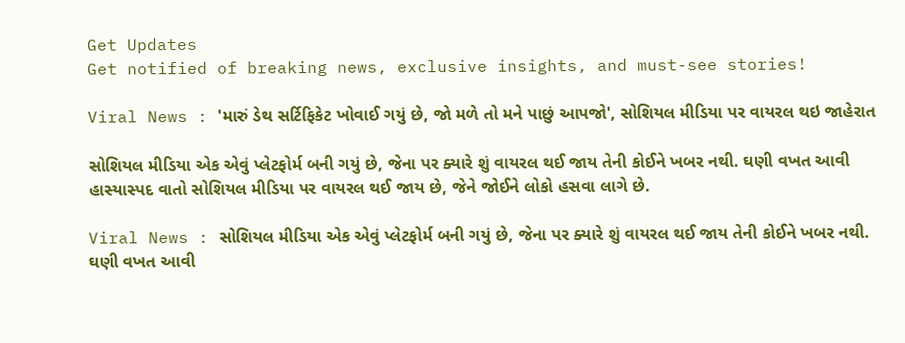Get Updates
Get notified of breaking news, exclusive insights, and must-see stories!

Viral News : 'મારું ડેથ સર્ટિફિકેટ ખોવાઈ ગયું છે, જો મળે તો મને પાછું આપજો', સોશિયલ મીડિયા પર વાયરલ થઇ જાહેરાત

સોશિયલ મીડિયા એક એવું પ્લેટફોર્મ બની ગયું છે, જેના પર ક્યારે શું વાયરલ થઈ જાય તેની કોઈને ખબર નથી. ઘણી વખત આવી હાસ્યાસ્પદ વાતો સોશિયલ મીડિયા પર વાયરલ થઈ જાય છે, જેને જોઈને લોકો હસવા લાગે છે.

Viral News : સોશિયલ મીડિયા એક એવું પ્લેટફોર્મ બની ગયું છે, જેના પર ક્યારે શું વાયરલ થઈ જાય તેની કોઈને ખબર નથી. ઘણી વખત આવી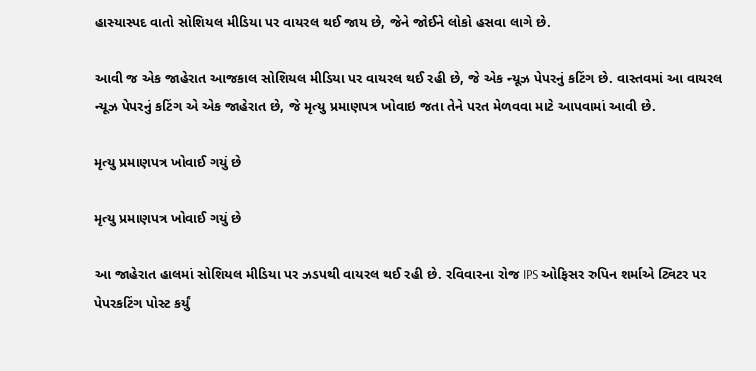હાસ્યાસ્પદ વાતો સોશિયલ મીડિયા પર વાયરલ થઈ જાય છે, જેને જોઈને લોકો હસવા લાગે છે.

આવી જ એક જાહેરાત આજકાલ સોશિયલ મીડિયા પર વાયરલ થઈ રહી છે, જે એક ન્યૂઝ પેપરનું કટિંગ છે. વાસ્તવમાં આ વાયરલ ન્યૂઝ પેપરનું કટિંગ એ એક જાહેરાત છે, જે મૃત્યુ પ્રમાણપત્ર ખોવાઇ જતા તેને પરત મેળવવા માટે આપવામાં આવી છે.

મૃત્યુ પ્રમાણપત્ર ખોવાઈ ગયું છે

મૃત્યુ પ્રમાણપત્ર ખોવાઈ ગયું છે

આ જાહેરાત હાલમાં સોશિયલ મીડિયા પર ઝડપથી વાયરલ થઈ રહી છે. રવિવારના રોજ IPS ઓફિસર રુપિન શર્માએ ટ્વિટર પર પેપરકટિંગ પોસ્ટ કર્યું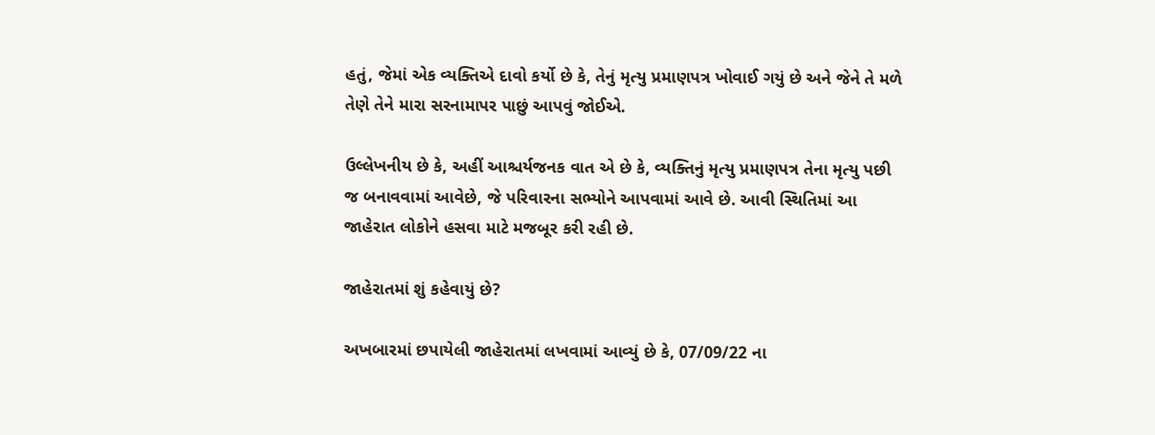હતું, જેમાં એક વ્યક્તિએ દાવો કર્યો છે કે, તેનું મૃત્યુ પ્રમાણપત્ર ખોવાઈ ગયું છે અને જેને તે મળે તેણે તેને મારા સરનામાપર પાછું આપવું જોઈએ.

ઉલ્લેખનીય છે કે, અહીં આશ્ચર્યજનક વાત એ છે કે, વ્યક્તિનું મૃત્યુ પ્રમાણપત્ર તેના મૃત્યુ પછી જ બનાવવામાં આવેછે, જે પરિવારના સભ્યોને આપવામાં આવે છે. આવી સ્થિતિમાં આ જાહેરાત લોકોને હસવા માટે મજબૂર કરી રહી છે.

જાહેરાતમાં શું કહેવાયું છે?

અખબારમાં છપાયેલી જાહેરાતમાં લખવામાં આવ્યું છે કે, 07/09/22 ના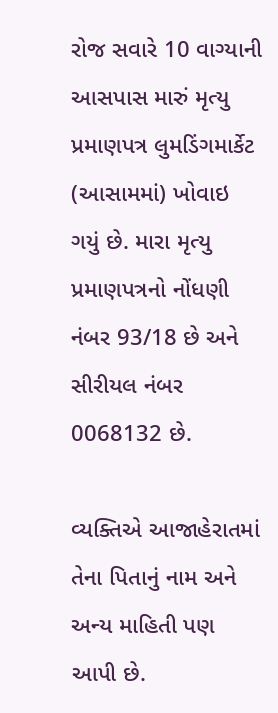રોજ સવારે 10 વાગ્યાની આસપાસ મારું મૃત્યુ પ્રમાણપત્ર લુમડિંગમાર્કેટ (આસામમાં) ખોવાઇ ગયું છે. મારા મૃત્યુ પ્રમાણપત્રનો નોંધણી નંબર 93/18 છે અને સીરીયલ નંબર 0068132 છે.

વ્યક્તિએ આજાહેરાતમાં તેના પિતાનું નામ અને અન્ય માહિતી પણ આપી છે.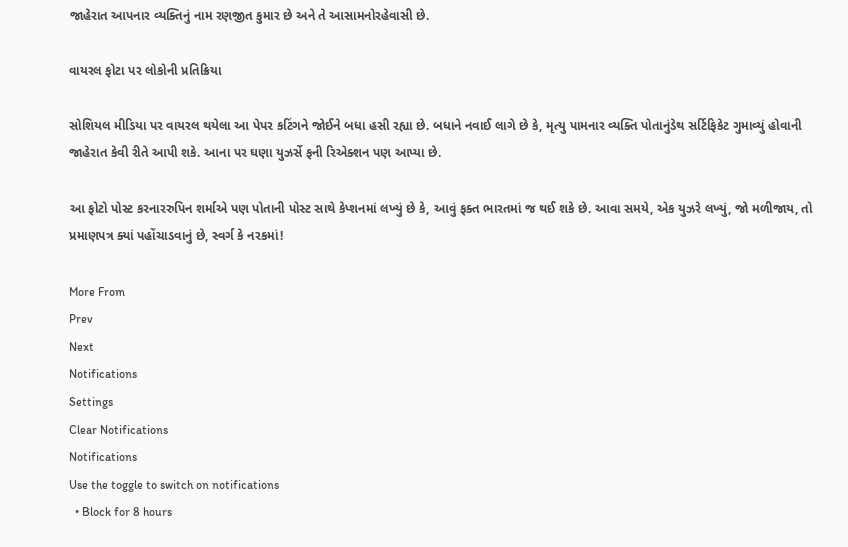જાહેરાત આપનાર વ્યક્તિનું નામ રણજીત કુમાર છે અને તે આસામનોરહેવાસી છે.

વાયરલ ફોટા પર લોકોની પ્રતિક્રિયા

સોશિયલ મીડિયા પર વાયરલ થયેલા આ પેપર કટિંગને જોઈને બધા હસી રહ્યા છે. બધાને નવાઈ લાગે છે કે, મૃત્યુ પામનાર વ્યક્તિ પોતાનુંડેથ સર્ટિફિકેટ ગુમાવ્યું હોવાની જાહેરાત કેવી રીતે આપી શકે. આના પર ઘણા યુઝર્સે ફની રિએક્શન પણ આપ્યા છે.

આ ફોટો પોસ્ટ કરનારરુપિન શર્માએ પણ પોતાની પોસ્ટ સાથે કેપ્શનમાં લખ્યું છે કે, આવું ફક્ત ભારતમાં જ થઈ શકે છે. આવા સમયે, એક યુઝરે લખ્યું, જો મળીજાય, તો પ્રમાણપત્ર ક્યાં પહોંચાડવાનું છે, સ્વર્ગ કે નરકમાં!

More From
Prev
Next
Notifications
Settings
Clear Notifications
Notifications
Use the toggle to switch on notifications
  • Block for 8 hours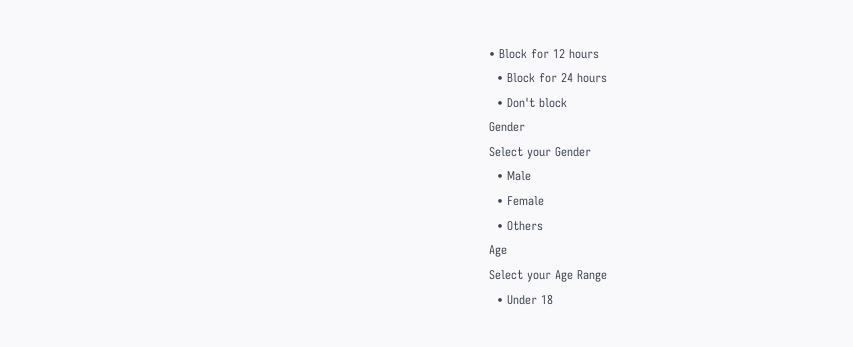• Block for 12 hours
  • Block for 24 hours
  • Don't block
Gender
Select your Gender
  • Male
  • Female
  • Others
Age
Select your Age Range
  • Under 18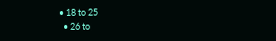• 18 to 25
  • 26 to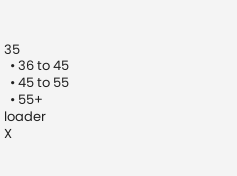35
  • 36 to 45
  • 45 to 55
  • 55+
loader
X